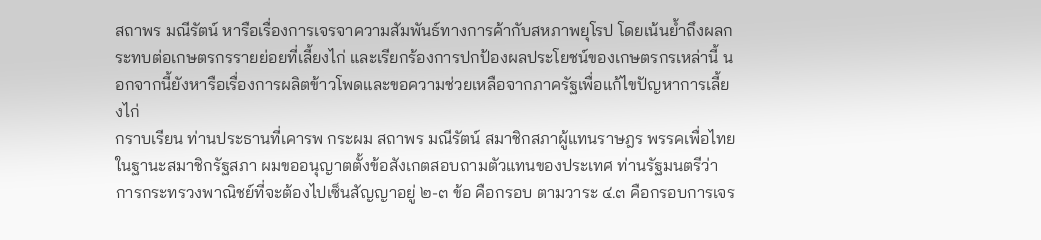สถาพร มณีรัตน์ หารือเรื่องการเจรจาความสัมพันธ์ทางการค้ากับสหภาพยุโรป โดยเน้นย้ำถึงผลกระทบต่อเกษตรกรรายย่อยที่เลี้ยงไก่ และเรียกร้องการปกป้องผลประโยชน์ของเกษตรกรเหล่านี้ นอกจากนี้ยังหารือเรื่องการผลิตข้าวโพดและขอความช่วยเหลือจากภาครัฐเพื่อแก้ไขปัญหาการเลี้ยงไก่
กราบเรียน ท่านประธานที่เคารพ กระผม สถาพร มณีรัตน์ สมาชิกสภาผู้แทนราษฎร พรรคเพื่อไทย ในฐานะสมาชิกรัฐสภา ผมขออนุญาตตั้งข้อสังเกตสอบถามตัวแทนของประเทศ ท่านรัฐมนตรีว่าการกระทรวงพาณิชย์ที่จะต้องไปเซ็นสัญญาอยู่ ๒-๓ ข้อ คือกรอบ ตามวาระ ๔.๓ คือกรอบการเจร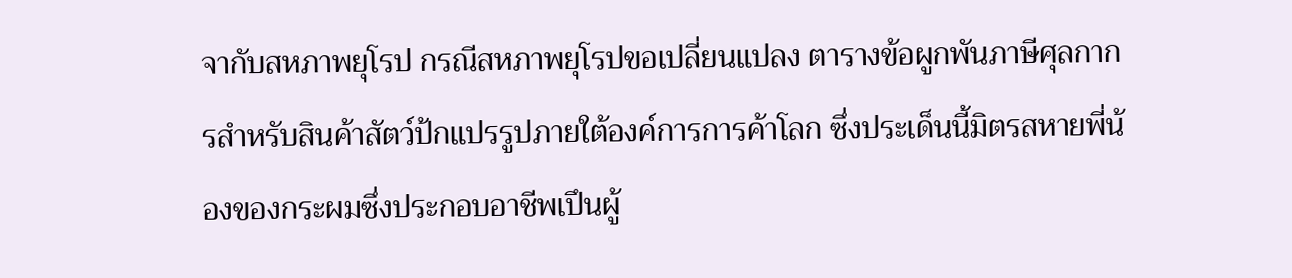จากับสหภาพยุโรป กรณีสหภาพยุโรปขอเปลี่ยนแปลง ตารางข้อผูกพันภาษีศุลกากรสําหรับสินค้าสัตว์ป้กแปรรูปภายใต้องค์การการค้าโลก ซึ่งประเด็นนี้มิตรสหายพี่น้องของกระผมซึ่งประกอบอาชีพเปึนผู้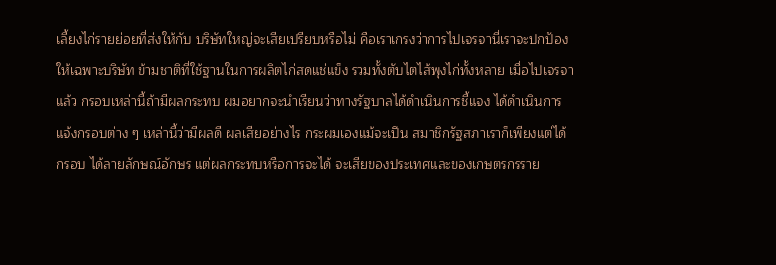เลี้ยงไก่รายย่อยที่ส่งให้กับ บริษัทใหญ่จะเสียเปรียบหรือไม่ คือเราเกรงว่าการไปเจรจานี่เราจะปกปัองให้เฉพาะบริษัท ข้ามชาติที่ใช้ฐานในการผลิตไก่สดแช่แข็ง รวมทั้งตับไตไส้พุงไก่ทั้งหลาย เมื่อไปเจรจาแล้ว กรอบเหล่านี้ถ้ามีผลกระทบ ผมอยากจะนําเรียนว่าทางรัฐบาลได้ดําเนินการชี้แจง ได้ดําเนินการแจ้งกรอบต่าง ๆ เหล่านี้ว่ามีผลดี ผลเสียอย่างไร กระผมเองแม้จะเปึน สมาชิกรัฐสภาเราก็เพียงแต่ได้กรอบ ได้ลายลักษณ์อักษร แต่ผลกระทบหรือการจะได้ จะเสียของประเทศและของเกษตรกรราย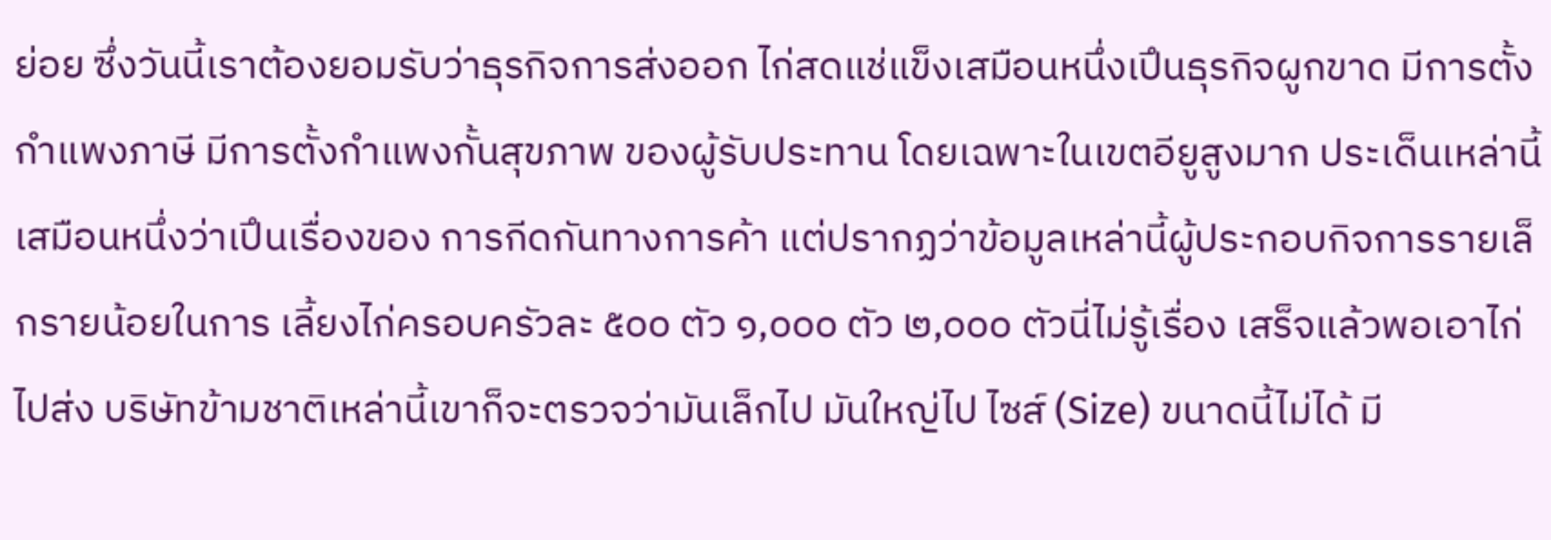ย่อย ซึ่งวันนี้เราต้องยอมรับว่าธุรกิจการส่งออก ไก่สดแช่แข็งเสมือนหนึ่งเปึนธุรกิจผูกขาด มีการตั้งกําแพงภาษี มีการตั้งกําแพงกั้นสุขภาพ ของผู้รับประทาน โดยเฉพาะในเขตอียูสูงมาก ประเด็นเหล่านี้เสมือนหนึ่งว่าเปึนเรื่องของ การกีดกันทางการค้า แต่ปรากฏว่าข้อมูลเหล่านี้ผู้ประกอบกิจการรายเล็กรายน้อยในการ เลี้ยงไก่ครอบครัวละ ๕๐๐ ตัว ๑,๐๐๐ ตัว ๒,๐๐๐ ตัวนี่ไม่รู้เรื่อง เสร็จแล้วพอเอาไก่ไปส่ง บริษัทข้ามชาติเหล่านี้เขาก็จะตรวจว่ามันเล็กไป มันใหญ่ไป ไซส์ (Size) ขนาดนี้ไม่ได้ มี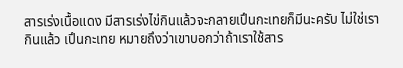สารเร่งเนื้อแดง มีสารเร่งไข่กินแล้วจะกลายเปึนกะเทยก็มีนะครับ ไม่ใช่เรากินแล้ว เปึนกะเทย หมายถึงว่าเขาบอกว่าถ้าเราใช้สาร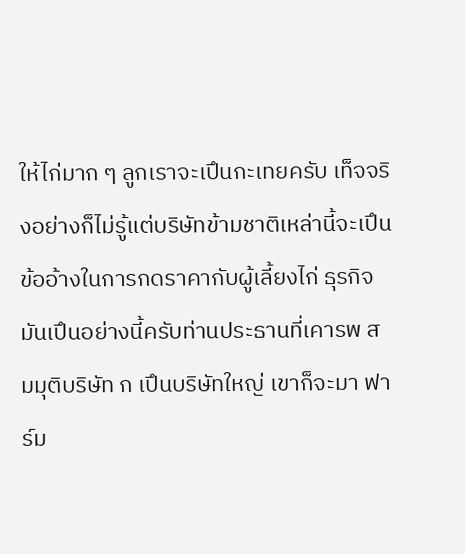ให้ไก่มาก ๆ ลูกเราจะเปึนกะเทยครับ เท็จจริงอย่างก็ไม่รู้แต่บริษัทข้ามชาติเหล่านี้จะเปึนข้ออ้างในการกดราคากับผู้เลี้ยงไก่ ธุรกิจมันเปึนอย่างนี้ครับท่านประธานที่เคารพ สมมุติบริษัท ก เปึนบริษัทใหญ่ เขาก็จะมา ฟาร์ม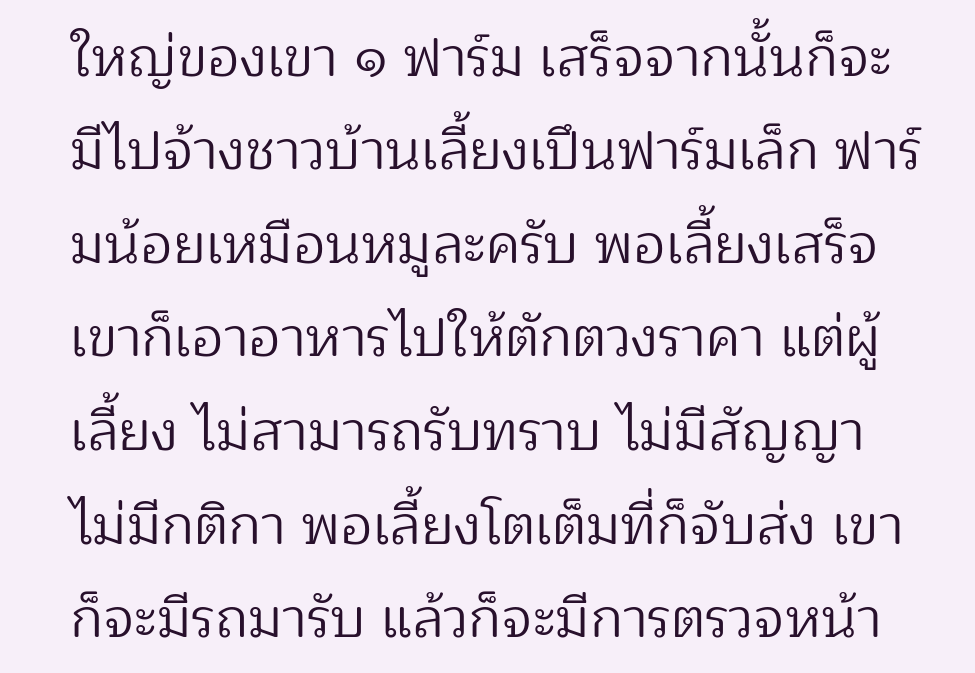ใหญ่ของเขา ๑ ฟาร์ม เสร็จจากนั้นก็จะมีไปจ้างชาวบ้านเลี้ยงเปึนฟาร์มเล็ก ฟาร์มน้อยเหมือนหมูละครับ พอเลี้ยงเสร็จเขาก็เอาอาหารไปให้ตักตวงราคา แต่ผู้เลี้ยง ไม่สามารถรับทราบ ไม่มีสัญญา ไม่มีกติกา พอเลี้ยงโตเต็มที่ก็จับส่ง เขาก็จะมีรถมารับ แล้วก็จะมีการตรวจหน้า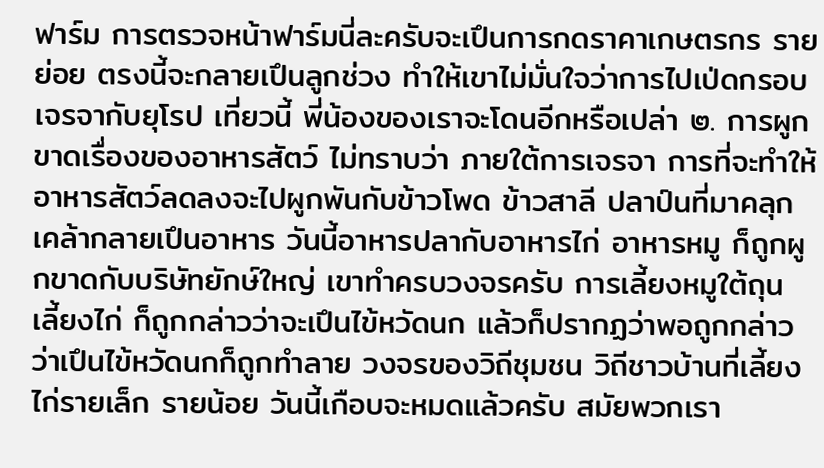ฟาร์ม การตรวจหน้าฟาร์มนี่ละครับจะเปึนการกดราคาเกษตรกร รายย่อย ตรงนี้จะกลายเปึนลูกช่วง ทําให้เขาไม่มั่นใจว่าการไปเป่ดกรอบเจรจากับยุโรป เที่ยวนี้ พี่น้องของเราจะโดนอีกหรือเปล่า ๒. การผูกขาดเรื่องของอาหารสัตว์ ไม่ทราบว่า ภายใต้การเจรจา การที่จะทําให้อาหารสัตว์ลดลงจะไปผูกพันกับข้าวโพด ข้าวสาลี ปลาป์นที่มาคลุกเคล้ากลายเปึนอาหาร วันนี้อาหารปลากับอาหารไก่ อาหารหมู ก็ถูกผูกขาดกับบริษัทยักษ์ใหญ่ เขาทําครบวงจรครับ การเลี้ยงหมูใต้ถุน เลี้ยงไก่ ก็ถูกกล่าวว่าจะเปึนไข้หวัดนก แล้วก็ปรากฏว่าพอถูกกล่าวว่าเปึนไข้หวัดนกก็ถูกทําลาย วงจรของวิถีชุมชน วิถีชาวบ้านที่เลี้ยงไก่รายเล็ก รายน้อย วันนี้เกือบจะหมดแล้วครับ สมัยพวกเรา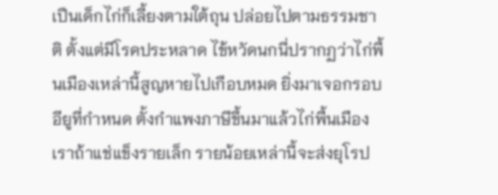เปึนเด็กไก่ก็เลี้ยงตามใต้ถุน ปล่อยไปตามธรรมชาติ ตั้งแต่มีโรคประหลาด ไข้หวัดนกนี่ปรากฏว่าไก่พื้นเมืองเหล่านี้สูญหายไปเกือบหมด ยิ่งมาเจอกรอบอียูที่กําหนด ตั้งกําแพงภาษีขึ้นมาแล้วไก่พื้นเมืองเราถ้าแช่แข็งรายเล็ก รายน้อยเหล่านี้จะส่งยุโรป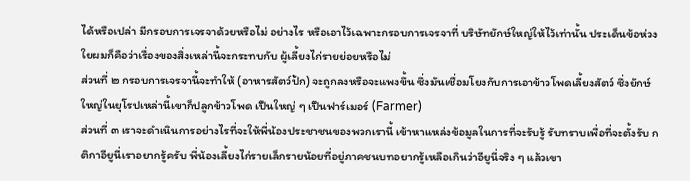ได้หรือเปล่า มีกรอบการเจรจาด้วยหรือไม่ อย่างไร หรือเอาไว้เฉพาะกรอบการเจรจาที่ บริษัทยักษ์ใหญ่ให้ไว้เท่านั้น ประเด็นข้อห่วงใยผมก็คือว่าเรื่องของสิ่งเหล่านี้จะกระทบกับ ผู้เลี้ยงไก่รายย่อยหรือไม่
ส่วนที่ ๒ กรอบการเจรจานี้จะทําให้ (อาหารสัตว์ป้ก) จะถูกลงหรือจะแพงขึ้น ซึ่งมันเชื่อมโยงกับการเอาข้าวโพดเลี้ยงสัตว์ ซึ่งยักษ์ใหญ่ในยุโรปเหล่านี้เขาก็ปลูกข้าวโพด เปึนใหญ่ ๆ เปึนฟาร์เมอร์ (Farmer)
ส่วนที่ ๓ เราจะดําเนินการอย่างไรที่จะให้พี่น้องประชาชนของพวกเรานี้ เข้าหาแหล่งข้อมูลในการที่จะรับรู้ รับทราบเพื่อที่จะตั้งรับ กติกาอียูนี่เราอยากรู้ครับ พี่น้องเลี้ยงไก่รายเล็กรายน้อยที่อยู่ภาคชนบทอยากรู้เหลือเกินว่าอียูนี่จริง ๆ แล้วเขา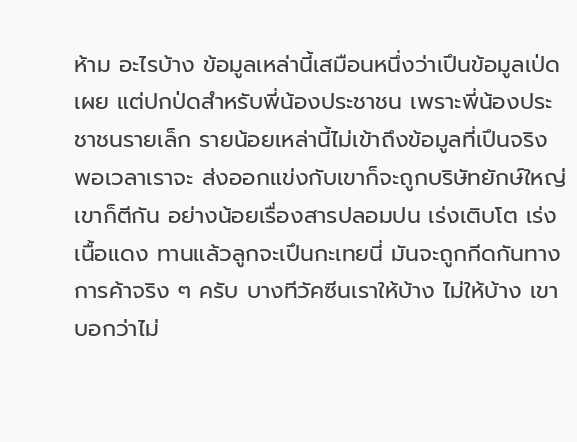ห้าม อะไรบ้าง ข้อมูลเหล่านี้เสมือนหนึ่งว่าเปึนข้อมูลเป่ดเผย แต่ปกป่ดสําหรับพี่น้องประชาชน เพราะพี่น้องประชาชนรายเล็ก รายน้อยเหล่านี้ไม่เข้าถึงข้อมูลที่เปึนจริง พอเวลาเราจะ ส่งออกแข่งกับเขาก็จะถูกบริษัทยักษ์ใหญ่เขาก็ตีกัน อย่างน้อยเรื่องสารปลอมปน เร่งเติบโต เร่งเนื้อแดง ทานแล้วลูกจะเปึนกะเทยนี่ มันจะถูกกีดกันทางการค้าจริง ๆ ครับ บางทีวัคซีนเราให้บ้าง ไม่ให้บ้าง เขาบอกว่าไม่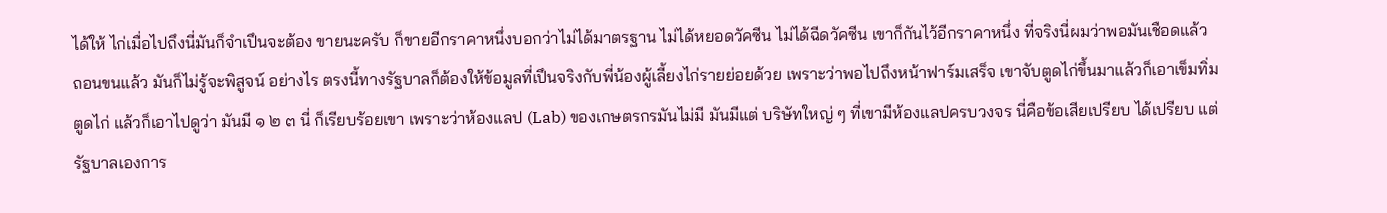ได้ให้ ไก่เมื่อไปถึงนี่มันก็จําเปึนจะต้อง ขายนะครับ ก็ขายอีกราคาหนึ่งบอกว่าไม่ได้มาตรฐาน ไม่ได้หยอดวัคซีน ไม่ได้ฉีดวัคซีน เขาก็กันไว้อีกราคาหนึ่ง ที่จริงนี่ผมว่าพอมันเชือดแล้ว ถอนขนแล้ว มันก็ไม่รู้จะพิสูจน์ อย่างไร ตรงนี้ทางรัฐบาลก็ต้องให้ข้อมูลที่เปึนจริงกับพี่น้องผู้เลี้ยงไก่รายย่อยด้วย เพราะว่าพอไปถึงหน้าฟาร์มเสร็จ เขาจับตูดไก่ขึ้นมาแล้วก็เอาเข็มทิ่มตูดไก่ แล้วก็เอาไปดูว่า มันมี ๑ ๒ ๓ นี่ ก็เรียบร้อยเขา เพราะว่าห้องแลป (Lab) ของเกษตรกรมันไม่มี มันมีแต่ บริษัทใหญ่ ๆ ที่เขามีห้องแลปครบวงจร นี่คือข้อเสียเปรียบ ได้เปรียบ แต่รัฐบาลเองการ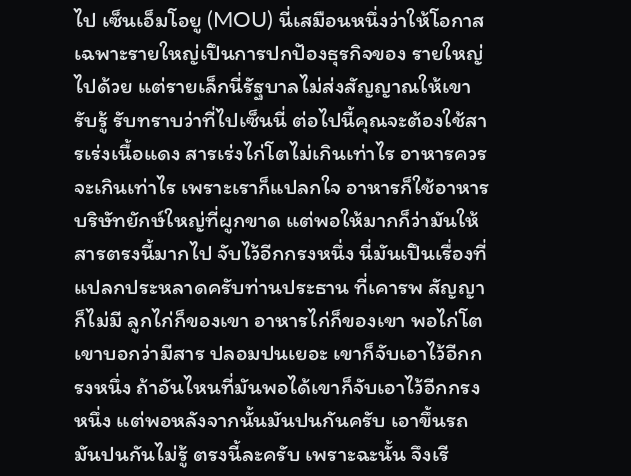ไป เซ็นเอ็มโอยู (MOU) นี่เสมือนหนึ่งว่าให้โอกาสเฉพาะรายใหญ่เปึนการปกปัองธุรกิจของ รายใหญ่ไปด้วย แต่รายเล็กนี่รัฐบาลไม่ส่งสัญญาณให้เขารับรู้ รับทราบว่าที่ไปเซ็นนี่ ต่อไปนี้คุณจะต้องใช้สารเร่งเนื้อแดง สารเร่งไก่โตไม่เกินเท่าไร อาหารควรจะเกินเท่าไร เพราะเราก็แปลกใจ อาหารก็ใช้อาหารบริษัทยักษ์ใหญ่ที่ผูกขาด แต่พอให้มากก็ว่ามันให้ สารตรงนี้มากไป จับไว้อีกกรงหนึ่ง นี่มันเปึนเรื่องที่แปลกประหลาดครับท่านประธาน ที่เคารพ สัญญาก็ไม่มี ลูกไก่ก็ของเขา อาหารไก่ก็ของเขา พอไก่โตเขาบอกว่ามีสาร ปลอมปนเยอะ เขาก็จับเอาไว้อีกกรงหนึ่ง ถ้าอันไหนที่มันพอได้เขาก็จับเอาไว้อีกกรงหนึ่ง แต่พอหลังจากนั้นมันปนกันครับ เอาขึ้นรถมันปนกันไม่รู้ ตรงนี้ละครับ เพราะฉะนั้น จึงเรี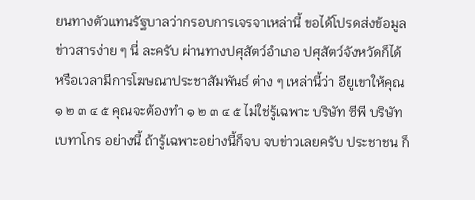ยนทางตัวแทนรัฐบาลว่ากรอบการเจรจาเหล่านี้ ขอได้โปรดส่งข้อมูลข่าวสารง่าย ๆ นี่ ละครับ ผ่านทางปศุสัตว์อําเภอ ปศุสัตว์จังหวัดก็ได้ หรือเวลามีการโฆษณาประชาสัมพันธ์ ต่าง ๆ เหล่านี้ว่า อียูเขาให้คุณ ๑ ๒ ๓ ๔ ๕ คุณจะต้องทํา ๑ ๒ ๓ ๔ ๕ ไม่ใช่รู้เฉพาะ บริษัท ซีพี บริษัท เบทาโกร อย่างนี้ ถ้ารู้เฉพาะอย่างนี้ก็จบ จบข่าวเลยครับ ประชาชน ก็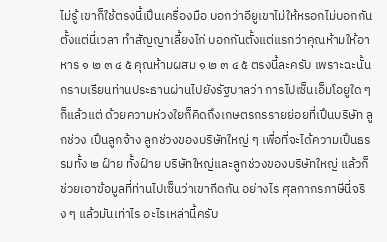ไม่รู้ เขาก็ใช้ตรงนี้เปึนเครื่องมือ บอกว่าอียูเขาไม่ให้หรอกไม่บอกกันตั้งแต่นี่เวลา ทําสัญญาเลี้ยงไก่ บอกกันตั้งแต่แรกว่าคุณห้ามให้อาหาร ๑ ๒ ๓ ๔ ๕ คุณห้ามผสม ๑ ๒ ๓ ๔ ๕ ตรงนี้ละครับ เพราะฉะนั้นกราบเรียนท่านประธานผ่านไปยังรัฐบาลว่า การไปเซ็นเอ็มโอยูใด ๆ ก็แล้วแต่ ด้วยความห่วงใยก็คิดถึงเกษตรกรรายย่อยที่เปึนบริษัท ลูกช่วง เปึนลูกจ้าง ลูกช่วงของบริษัทใหญ่ ๆ เพื่อที่จะได้ความเปึนธรรมทั้ง ๒ ฝ์าย ทั้งฝ์าย บริษัทใหญ่และลูกช่วงของบริษัทใหญ่ แล้วก็ช่วยเอาข้อมูลที่ท่านไปเซ็นว่าเขากีดกัน อย่างไร ศุลกากรภาษีนี่จริง ๆ แล้วมันเท่าไร อะไรเหล่านี้ครับ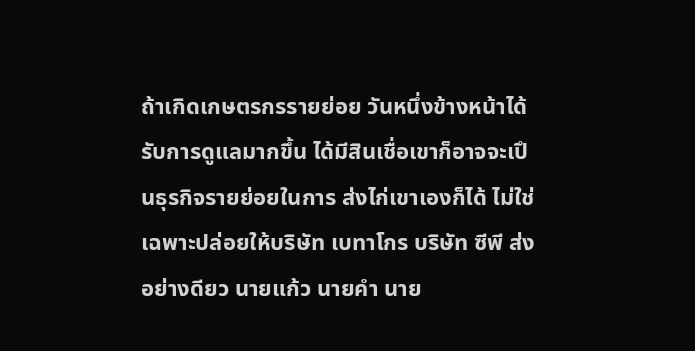ถ้าเกิดเกษตรกรรายย่อย วันหนึ่งข้างหน้าได้รับการดูแลมากขึ้น ได้มีสินเชื่อเขาก็อาจจะเปึนธุรกิจรายย่อยในการ ส่งไก่เขาเองก็ได้ ไม่ใช่เฉพาะปล่อยให้บริษัท เบทาโกร บริษัท ซีพี ส่งอย่างดียว นายแก้ว นายคํา นาย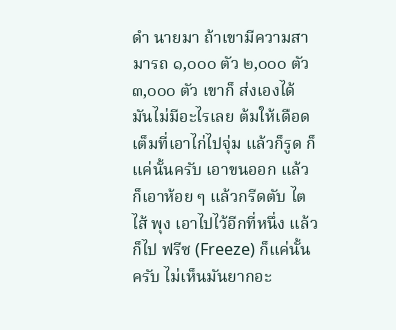ดํา นายมา ถ้าเขามีความสามารถ ๑,๐๐๐ ตัว ๒,๐๐๐ ตัว ๓,๐๐๐ ตัว เขาก็ ส่งเองได้ มันไม่มีอะไรเลย ต้มให้เดือดเต็มที่เอาไก่ไปจุ่ม แล้วก็รูด ก็แค่นั้นครับ เอาขนออก แล้วก็เอาห้อย ๆ แล้วกรีดตับ ไต ไส้ พุง เอาไปไว้อีกที่หนึ่ง แล้วก็ไป ฟรีซ (Freeze) ก็แค่นั้นครับ ไม่เห็นมันยากอะ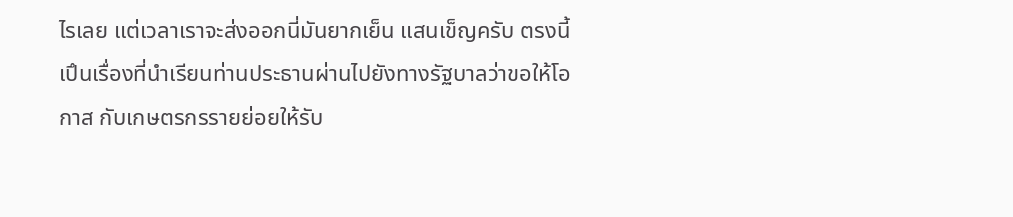ไรเลย แต่เวลาเราจะส่งออกนี่มันยากเย็น แสนเข็ญครับ ตรงนี้เปึนเรื่องที่นําเรียนท่านประธานผ่านไปยังทางรัฐบาลว่าขอให้โอกาส กับเกษตรกรรายย่อยให้รับ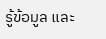รู้ข้อมูล และ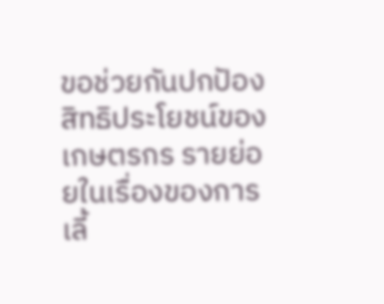ขอช่วยกันปกปัองสิทธิประโยชน์ของเกษตรกร รายย่อยในเรื่องของการเลี้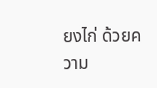ยงไก่ ด้วยความ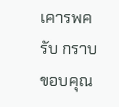เคารพครับ กราบขอบคุณ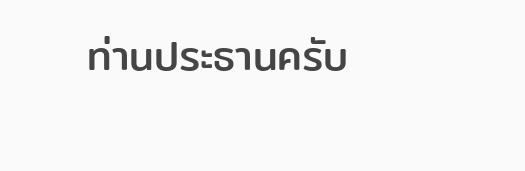ท่านประธานครับ